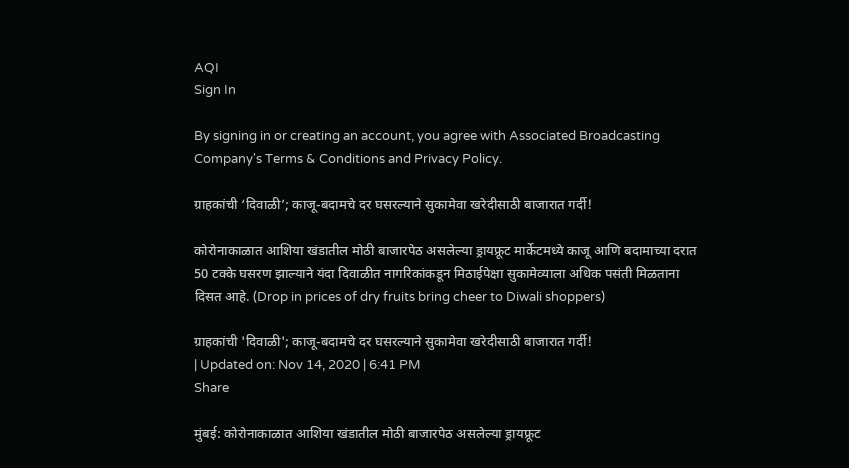AQI
Sign In

By signing in or creating an account, you agree with Associated Broadcasting Company's Terms & Conditions and Privacy Policy.

ग्राहकांची ‘दिवाळी’; काजू-बदामचे दर घसरल्याने सुकामेवा खरेदीसाठी बाजारात गर्दी!

कोरोनाकाळात आशिया खंडातील मोठी बाजारपेठ असलेल्या ड्रायफ्रूट मार्केटमध्ये काजू आणि बदामाच्या दरात 50 टक्के घसरण झाल्याने यंदा दिवाळीत नागरिकांकडून मिठाईपेक्षा सुकामेव्याला अधिक पसंती मिळताना दिसत आहे. (Drop in prices of dry fruits bring cheer to Diwali shoppers)

ग्राहकांची 'दिवाळी'; काजू-बदामचे दर घसरल्याने सुकामेवा खरेदीसाठी बाजारात गर्दी!
| Updated on: Nov 14, 2020 | 6:41 PM
Share

मुंबई: कोरोनाकाळात आशिया खंडातील मोठी बाजारपेठ असलेल्या ड्रायफ्रूट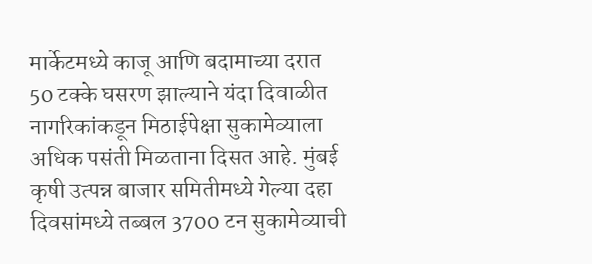मार्केटमध्ये काजू आणि बदामाच्या दरात 50 टक्के घसरण झाल्याने यंदा दिवाळीत नागरिकांकडून मिठाईपेक्षा सुकामेव्याला अधिक पसंती मिळताना दिसत आहे. मुंबई कृषी उत्पन्न बाजार समितीमध्ये गेल्या दहा दिवसांमध्ये तब्बल 3700 टन सुकामेव्याची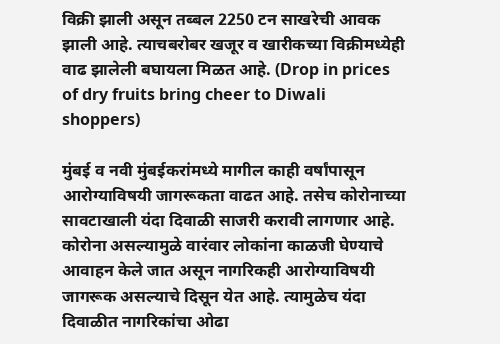विक्री झाली असून तब्बल 2250 टन साखरेची आवक झाली आहे. त्याचबरोबर खजूर व खारीकच्या विक्रीमध्येही वाढ झालेली बघायला मिळत आहे. (Drop in prices of dry fruits bring cheer to Diwali shoppers)

मुंबई व नवी मुंबईकरांमध्ये मागील काही वर्षांपासून आरोग्याविषयी जागरूकता वाढत आहे. तसेच कोरोनाच्या सावटाखाली यंदा दिवाळी साजरी करावी लागणार आहे. कोरोना असल्यामुळे वारंवार लोकांना काळजी घेण्याचे आवाहन केले जात असून नागरिकही आरोग्याविषयी जागरूक असल्याचे दिसून येत आहे. त्यामुळेच यंदा दिवाळीत नागरिकांचा ओढा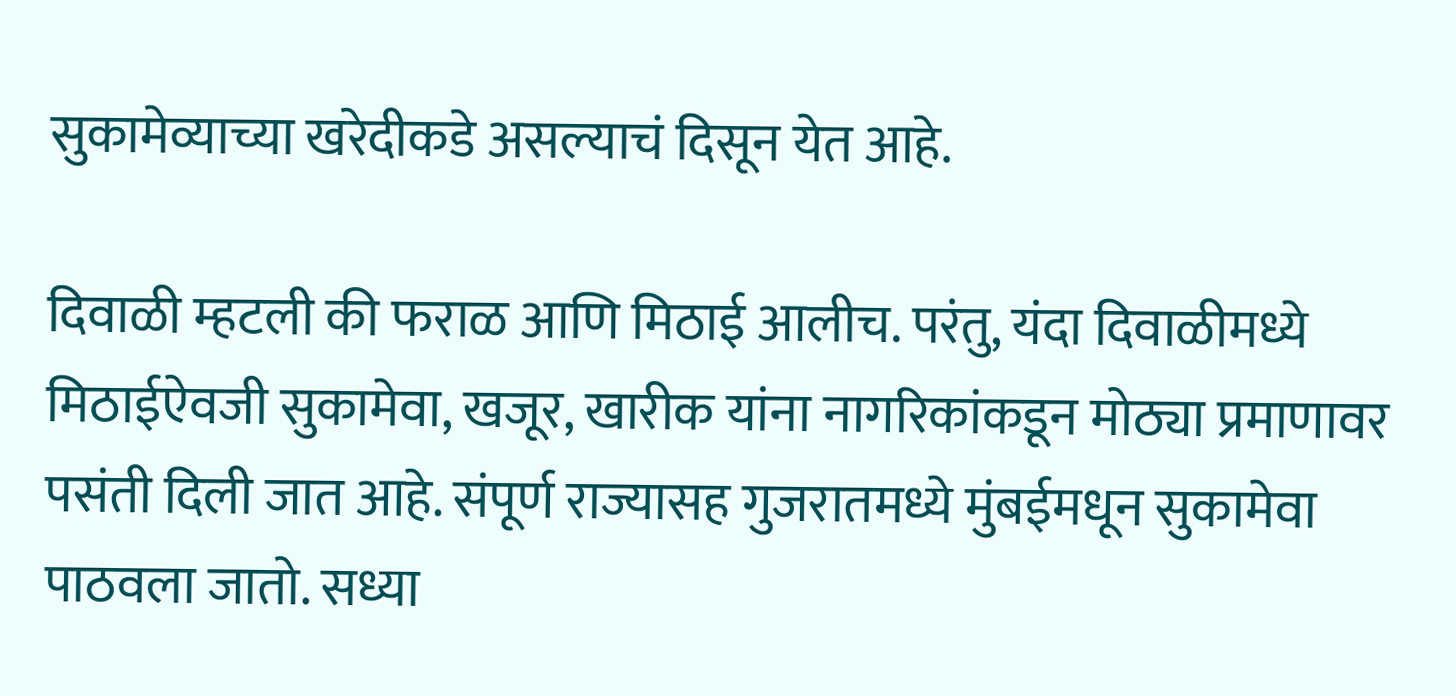सुकामेव्याच्या खरेदीकडे असल्याचं दिसून येत आहे.

दिवाळी म्हटली की फराळ आणि मिठाई आलीच. परंतु, यंदा दिवाळीमध्ये मिठाईऐवजी सुकामेवा, खजूर, खारीक यांना नागरिकांकडून मोठ्या प्रमाणावर पसंती दिली जात आहे. संपूर्ण राज्यासह गुजरातमध्ये मुंबईमधून सुकामेवा पाठवला जातो. सध्या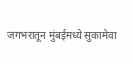जगभरातून मुंबईमध्ये सुकामेवा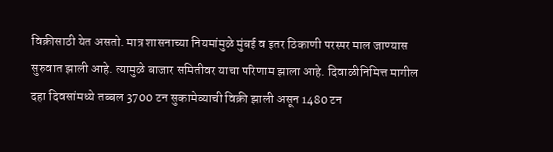विक्रीसाठी येत असतो. मात्र शासनाच्या नियमांमुळे मुंबई व इतर ठिकाणी परस्पर माल जाण्यास सुरुवात झाली आहे. त्यामुळे बाजार समितीवर याचा परिणाम झाला आहे. दिवाळीनिमित्त मागील दहा दिवसांमध्ये तब्बल 3700 टन सुकामेव्याची विक्री झाली असून 1480 टन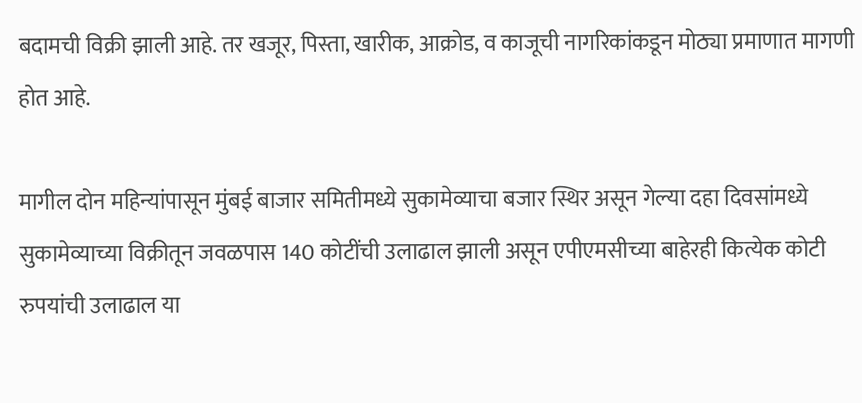बदामची विक्री झाली आहे. तर खजूर, पिस्ता, खारीक, आक्रोड, व काजूची नागरिकांकडून मोठ्या प्रमाणात मागणी होत आहे.

मागील दोन महिन्यांपासून मुंबई बाजार समितीमध्ये सुकामेव्याचा बजार स्थिर असून गेल्या दहा दिवसांमध्ये सुकामेव्याच्या विक्रीतून जवळपास 140 कोटींची उलाढाल झाली असून एपीएमसीच्या बाहेरही कित्येक कोटी रुपयांची उलाढाल या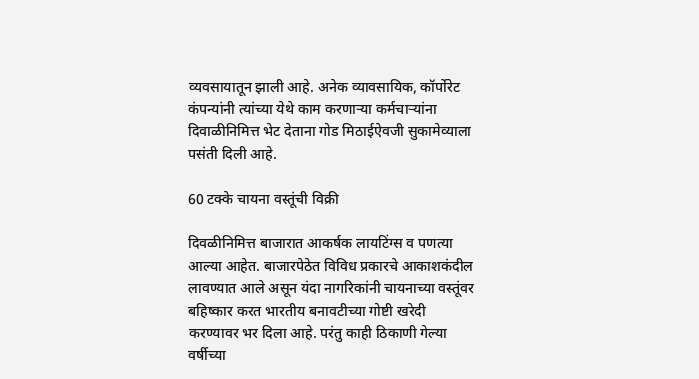व्यवसायातून झाली आहे. अनेक व्यावसायिक, कॉर्पोरेट कंपन्यांनी त्यांच्या येथे काम करणाऱ्या कर्मचाऱ्यांना दिवाळीनिमित्त भेट देताना गोड मिठाईऐवजी सुकामेव्याला पसंती दिली आहे.

60 टक्के चायना वस्तूंची विक्री

दिवळीनिमित्त बाजारात आकर्षक लायटिंग्स व पणत्या आल्या आहेत. बाजारपेठेत विविध प्रकारचे आकाशकंदील लावण्यात आले असून यंदा नागरिकांनी चायनाच्या वस्तूंवर बहिष्कार करत भारतीय बनावटीच्या गोष्टी खरेदी करण्यावर भर दिला आहे. परंतु काही ठिकाणी गेल्या वर्षीच्या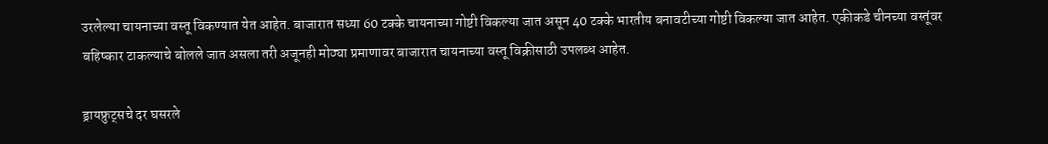उरलेल्या चायनाच्या वस्तू विकण्यात येत आहेत. बाजारात सध्या 60 टक्के चायनाच्या गोष्टी विकल्या जात असून 40 टक्के भारतीय बनावटीच्या गोष्टी विकल्या जात आहेत. एकीकडे चीनच्या वस्तूंवर बहिष्कार टाकल्याचे बोलले जात असला तरी अजूनही मोठ्या प्रमाणावर बाजारात चायनाच्या वस्तू विक्रीसाठी उपलब्ध आहेत.

ड्रायफ्रुट्सचे दर घसरले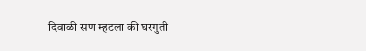दिवाळी सण म्हटला की घरगुती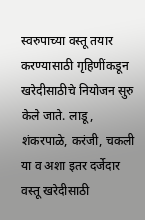स्वरुपाच्या वस्तू तयार करण्यासाठी गृहिणींकडून खरेदीसाठीचे नियोजन सुरु केले जाते. लाडू, शंकरपाळे, करंजी, चकली या व अशा इतर दर्जेदार वस्तू खरेदीसाठी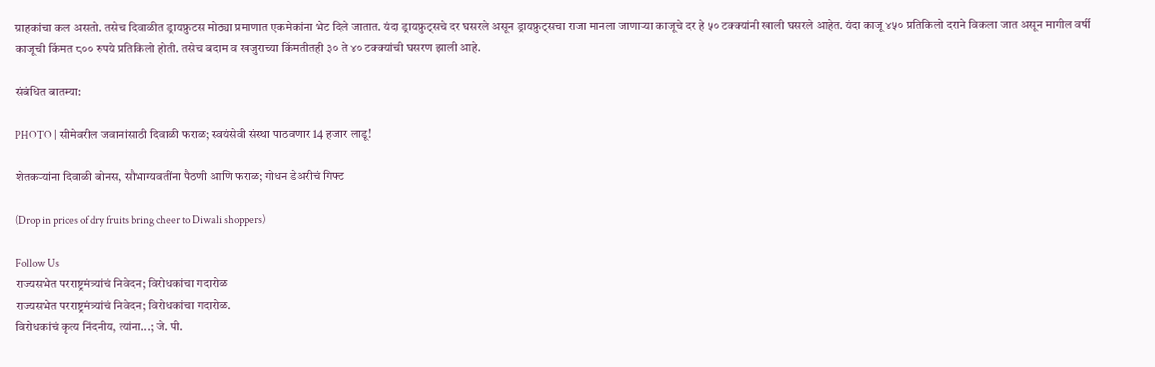ग्राहकांचा कल असतो. तसेच दिवाळीत ड्रायफ्रुटस मोठ्या प्रमाणात एकमेकांना भेट दिले जातात. यंदा ड्रायफ्रुट्सचे दर घसरले असून ड्रायफ्रुट्सचा राजा मानला जाणाऱ्या काजूचे दर हे ५० टक्क्यांनी खाली घसरले आहेत. यंदा काजू ४५० प्रतिकिलो दराने विकला जात असून मागील वर्षी काजूची किंमत ८०० रुपये प्रतिकिलो होती. तसेच बदाम व खजुराच्या किंमतीतही ३० ते ४० टक्क्यांची घसरण झाली आहे.

संबंधित बातम्या:

PHOTO | सीमेवरील जवानांसाठी दिवाळी फराळ; स्वयंसेवी संस्था पाठवणार 14 हजार लाडू!

शेतकऱ्यांना दिवाळी बोनस, सौभाग्यवतींना पैठणी आणि फराळ; गोधन डेअरीचं गिफ्ट

(Drop in prices of dry fruits bring cheer to Diwali shoppers)

Follow Us
राज्यसभेत परराष्ट्रमंत्र्यांचं निवेदन; विरोधकांचा गदारोळ
राज्यसभेत परराष्ट्रमंत्र्यांचं निवेदन; विरोधकांचा गदारोळ.
विरोधकांचं कृत्य निंदनीय, त्यांना...; जे. पी.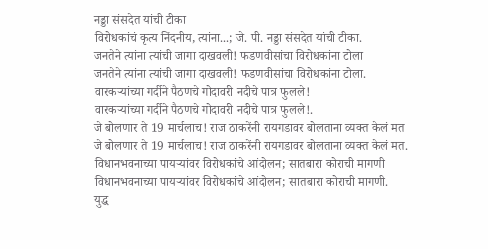नड्डा संसदेत यांची टीका
विरोधकांचं कृत्य निंदनीय, त्यांना...; जे. पी. नड्डा संसदेत यांची टीका.
जनतेने त्यांना त्यांची जागा दाखवली! फडणवीसांचा विरोधकांना टोला
जनतेने त्यांना त्यांची जागा दाखवली! फडणवीसांचा विरोधकांना टोला.
वारकऱ्यांच्या गर्दीने पैठणचे गोदावरी नदीचे पात्र फुलले!
वारकऱ्यांच्या गर्दीने पैठणचे गोदावरी नदीचे पात्र फुलले!.
जे बोलणार ते 19 मार्चलाच! राज ठाकरेंनी रायगडावर बोलताना व्यक्त केलं मत
जे बोलणार ते 19 मार्चलाच! राज ठाकरेंनी रायगडावर बोलताना व्यक्त केलं मत.
विधानभवनाच्या पायऱ्यांवर विरोधकांचे आंदोलन; सातबारा कोराची मागणी
विधानभवनाच्या पायऱ्यांवर विरोधकांचे आंदोलन; सातबारा कोराची मागणी.
युद्ध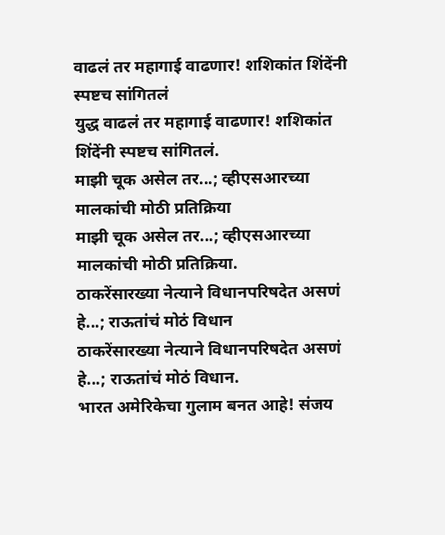वाढलं तर महागाई वाढणार! शशिकांत शिंदेंनी स्पष्टच सांगितलं
युद्ध वाढलं तर महागाई वाढणार! शशिकांत शिंदेंनी स्पष्टच सांगितलं.
माझी चूक असेल तर...; व्हीएसआरच्या मालकांची मोठी प्रतिक्रिया
माझी चूक असेल तर...; व्हीएसआरच्या मालकांची मोठी प्रतिक्रिया.
ठाकरेंसारख्या नेत्याने विधानपरिषदेत असणं हे...; राऊतांचं मोठं विधान
ठाकरेंसारख्या नेत्याने विधानपरिषदेत असणं हे...; राऊतांचं मोठं विधान.
भारत अमेरिकेचा गुलाम बनत आहे! संजय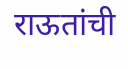राऊतांची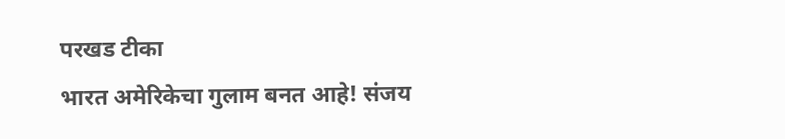परखड टीका
भारत अमेरिकेचा गुलाम बनत आहे! संजय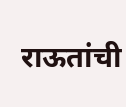राऊतांची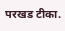परखड टीका.